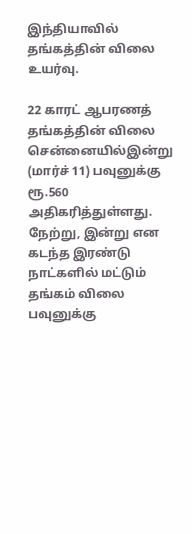இந்தியாவில் தங்கத்தின் விலை உயர்வு.

22 காரட் ஆபரணத் தங்கத்தின் விலை சென்னையில்இன்று (மார்ச் 11) பவுனுக்கு ரூ.560 அதிகரித்துள்ளது. நேற்று, இன்று என கடந்த இரண்டு நாட்களில் மட்டும் தங்கம் விலை பவுனுக்கு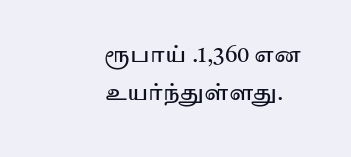ரூபாய் .1,360 என உயர்ந்துள்ளது.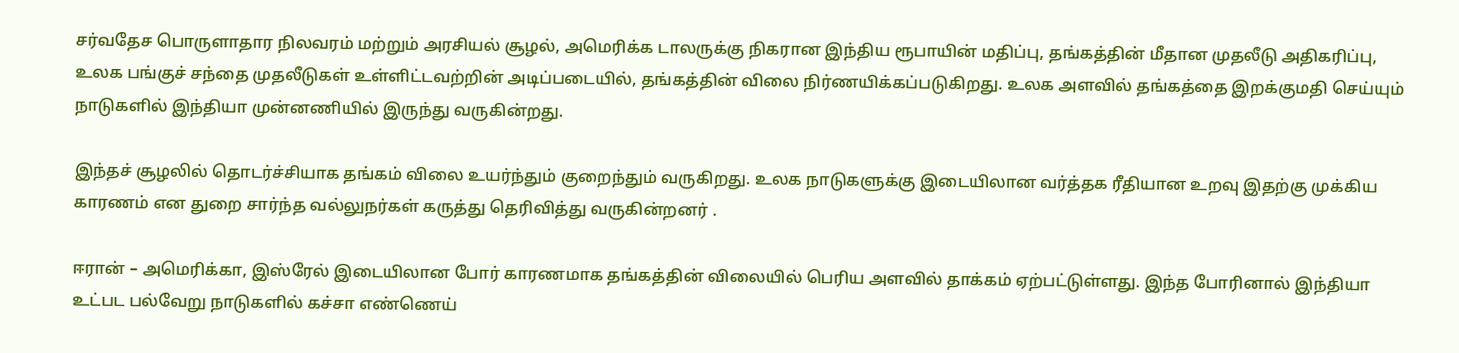சர்வதேச பொருளாதார நிலவரம் மற்றும் அரசியல் சூழல், அமெரிக்க டாலருக்கு நிகரான இந்திய ரூபாயின் மதிப்பு, தங்கத்தின் மீதான முதலீடு அதிகரிப்பு, உலக பங்குச் சந்தை முதலீடுகள் உள்ளிட்டவற்றின் அடிப்படையில், தங்கத்தின் விலை நிர்ணயிக்கப்படுகிறது. உலக அளவில் தங்கத்தை இறக்குமதி செய்யும் நாடுகளில் இந்தியா முன்னணியில் இருந்து வருகின்றது.

இந்தச் சூழலில் தொடர்ச்சியாக தங்கம் விலை உயர்ந்தும் குறைந்தும் வருகிறது. உலக நாடுகளுக்கு இடையிலான வர்த்தக ரீதியான உறவு இதற்கு முக்கிய காரணம் என துறை சார்ந்த வல்லுநர்கள் கருத்து தெரிவித்து வருகின்றனர் .

ஈரான் – அமெரிக்கா, இஸ்ரேல் இடையிலான போர் காரணமாக தங்கத்தின் விலையில் பெரிய அளவில் தாக்கம் ஏற்பட்டுள்ளது. இந்த போரினால் இந்தியா உட்பட பல்வேறு நாடுகளில் கச்சா எண்ணெய்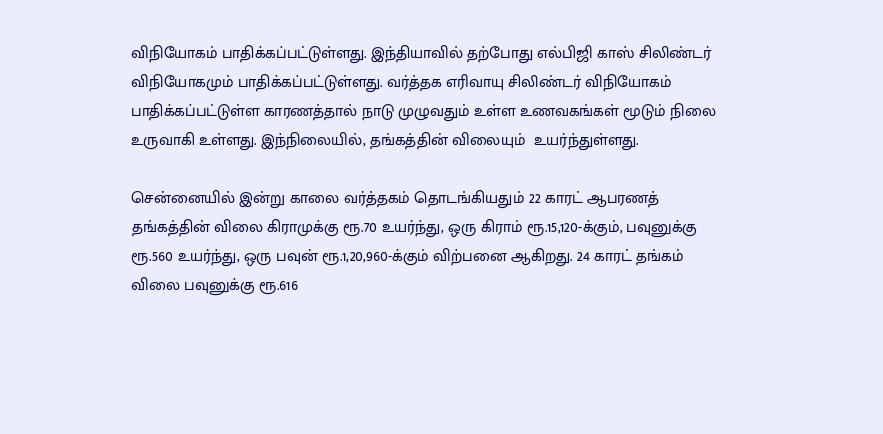விநியோகம் பாதிக்கப்பட்டுள்ளது. இந்தியாவில் தற்போது எல்பிஜி காஸ் சிலிண்டர் விநியோகமும் பாதிக்கப்பட்டுள்ளது. வர்த்தக எரிவாயு சிலிண்டர் விநியோகம் பாதிக்கப்பட்டுள்ள காரணத்தால் நாடு முழுவதும் உள்ள உணவகங்கள் மூடும் நிலை உருவாகி உள்ளது. இந்நிலையில், தங்கத்தின் விலையும்  உயர்ந்துள்ளது.

சென்னையில் இன்று காலை வர்த்தகம் தொடங்கியதும் 22 காரட் ஆபரணத் தங்கத்தின் விலை கிராமுக்கு ரூ.70 உயர்ந்து, ஒரு கிராம் ரூ.15,120-க்கும், பவுனுக்கு ரூ.560 உயர்ந்து, ஒரு பவுன் ரூ.1,20,960-க்கும் விற்பனை ஆகிறது. 24 காரட் தங்கம் விலை பவுனுக்கு ரூ.616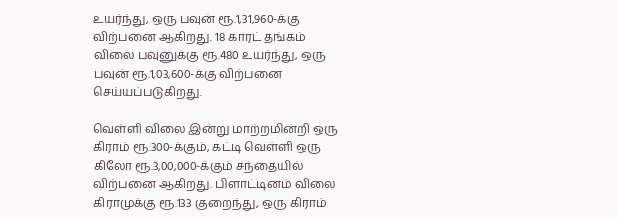உயர்ந்து, ஒரு பவுன் ரூ.1,31,960-க்கு விற்பனை ஆகிறது. 18 காரட் தங்கம் விலை பவுனுக்கு ரூ.480 உயர்ந்து, ஒரு பவுன் ரூ.1,03,600-க்கு விற்பனை செய்யப்படுகிறது.

வெள்ளி விலை இன்று மாற்றமின்றி ஒரு கிராம் ரூ.300-க்கும், கட்டி வெள்ளி ஒரு கிலோ ரூ.3,00,000-க்கும் சந்தையில் விற்பனை ஆகிறது. பிளாட்டினம் விலை கிராமுக்கு ரூ.133 குறைந்து, ஒரு கிராம்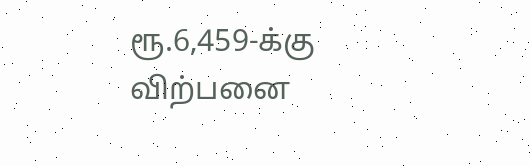ரூ.6,459-க்கு விற்பனை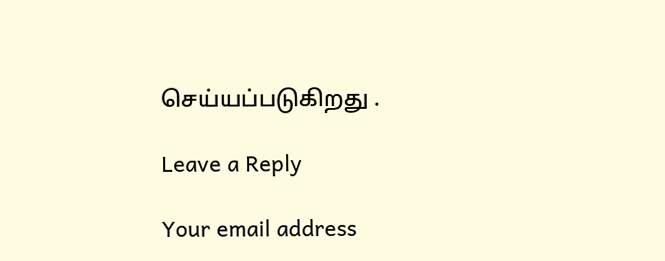செய்யப்படுகிறது .

Leave a Reply

Your email address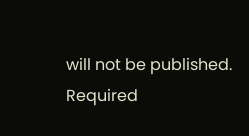will not be published. Required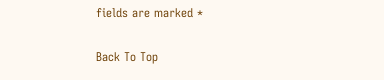fields are marked *

Back To Top